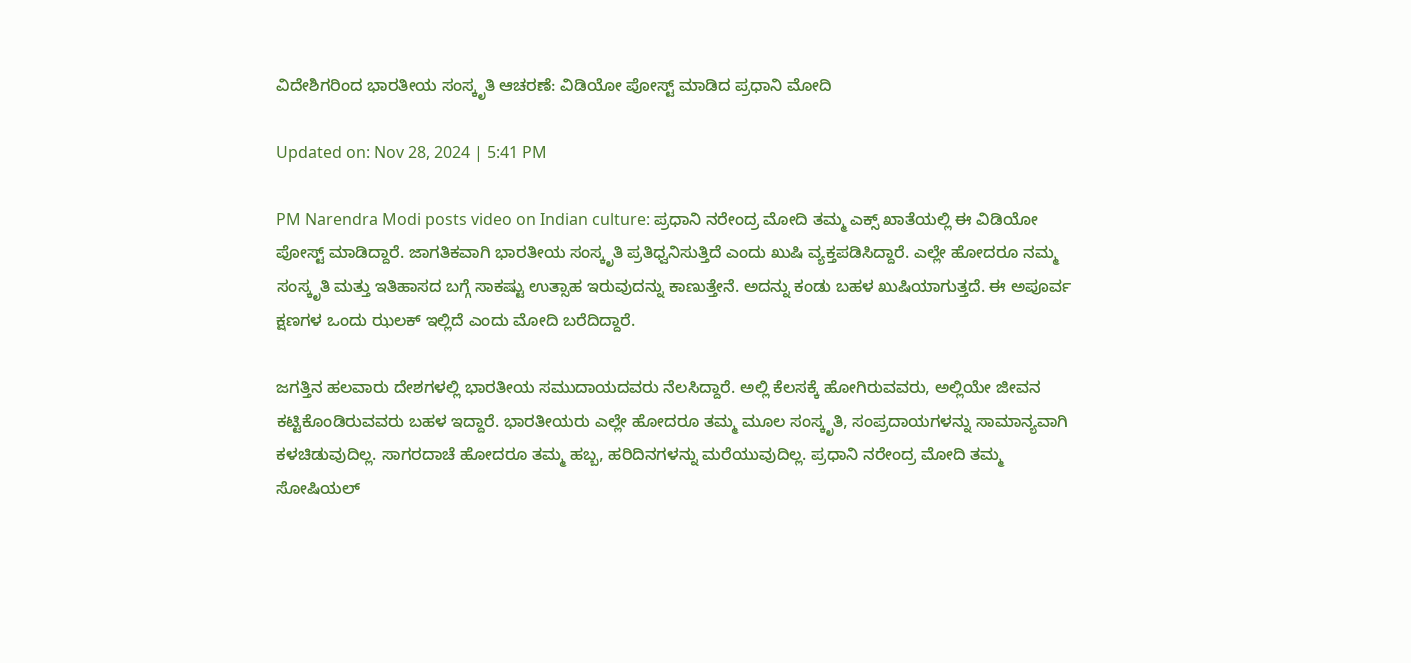ವಿದೇಶಿಗರಿಂದ ಭಾರತೀಯ ಸಂಸ್ಕೃತಿ ಆಚರಣೆ: ವಿಡಿಯೋ ಪೋಸ್ಟ್ ಮಾಡಿದ ಪ್ರಧಾನಿ ಮೋದಿ

Updated on: Nov 28, 2024 | 5:41 PM

PM Narendra Modi posts video on Indian culture: ಪ್ರಧಾನಿ ನರೇಂದ್ರ ಮೋದಿ ತಮ್ಮ ಎಕ್ಸ್ ಖಾತೆಯಲ್ಲಿ ಈ ವಿಡಿಯೋ ಪೋಸ್ಟ್ ಮಾಡಿದ್ದಾರೆ. ಜಾಗತಿಕವಾಗಿ ಭಾರತೀಯ ಸಂಸ್ಕೃತಿ ಪ್ರತಿಧ್ವನಿಸುತ್ತಿದೆ ಎಂದು ಖುಷಿ ವ್ಯಕ್ತಪಡಿಸಿದ್ದಾರೆ. ಎಲ್ಲೇ ಹೋದರೂ ನಮ್ಮ ಸಂಸ್ಕೃತಿ ಮತ್ತು ಇತಿಹಾಸದ ಬಗ್ಗೆ ಸಾಕಷ್ಟು ಉತ್ಸಾಹ ಇರುವುದನ್ನು ಕಾಣುತ್ತೇನೆ. ಅದನ್ನು ಕಂಡು ಬಹಳ ಖುಷಿಯಾಗುತ್ತದೆ. ಈ ಅಪೂರ್ವ ಕ್ಷಣಗಳ ಒಂದು ಝಲಕ್ ಇಲ್ಲಿದೆ ಎಂದು ಮೋದಿ ಬರೆದಿದ್ದಾರೆ.

ಜಗತ್ತಿನ ಹಲವಾರು ದೇಶಗಳಲ್ಲಿ ಭಾರತೀಯ ಸಮುದಾಯದವರು ನೆಲಸಿದ್ದಾರೆ. ಅಲ್ಲಿ ಕೆಲಸಕ್ಕೆ ಹೋಗಿರುವವರು, ಅಲ್ಲಿಯೇ ಜೀವನ ಕಟ್ಟಿಕೊಂಡಿರುವವರು ಬಹಳ ಇದ್ದಾರೆ. ಭಾರತೀಯರು ಎಲ್ಲೇ ಹೋದರೂ ತಮ್ಮ ಮೂಲ ಸಂಸ್ಕೃತಿ, ಸಂಪ್ರದಾಯಗಳನ್ನು ಸಾಮಾನ್ಯವಾಗಿ ಕಳಚಿಡುವುದಿಲ್ಲ. ಸಾಗರದಾಚೆ ಹೋದರೂ ತಮ್ಮ ಹಬ್ಬ, ಹರಿದಿನಗಳನ್ನು ಮರೆಯುವುದಿಲ್ಲ. ಪ್ರಧಾನಿ ನರೇಂದ್ರ ಮೋದಿ ತಮ್ಮ ಸೋಷಿಯಲ್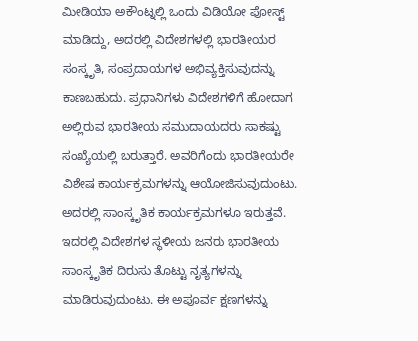ಮೀಡಿಯಾ ಅಕೌಂಟ್ನಲ್ಲಿ ಒಂದು ವಿಡಿಯೋ ಪೋಸ್ಟ್ ಮಾಡಿದ್ದು, ಅದರಲ್ಲಿ ವಿದೇಶಗಳಲ್ಲಿ ಭಾರತೀಯರ ಸಂಸ್ಕೃತಿ, ಸಂಪ್ರದಾಯಗಳ ಅಭಿವ್ಯಕ್ತಿಸುವುದನ್ನು ಕಾಣಬಹುದು. ಪ್ರಧಾನಿಗಳು ವಿದೇಶಗಳಿಗೆ ಹೋದಾಗ ಅಲ್ಲಿರುವ ಭಾರತೀಯ ಸಮುದಾಯದರು ಸಾಕಷ್ಟು ಸಂಖ್ಯೆಯಲ್ಲಿ ಬರುತ್ತಾರೆ. ಅವರಿಗೆಂದು ಭಾರತೀಯರೇ ವಿಶೇಷ ಕಾರ್ಯಕ್ರಮಗಳನ್ನು ಆಯೋಜಿಸುವುದುಂಟು. ಅದರಲ್ಲಿ ಸಾಂಸ್ಕೃತಿಕ ಕಾರ್ಯಕ್ರಮಗಳೂ ಇರುತ್ತವೆ. ಇದರಲ್ಲಿ ವಿದೇಶಗಳ ಸ್ಥಳೀಯ ಜನರು ಭಾರತೀಯ ಸಾಂಸ್ಕೃತಿಕ ದಿರುಸು ತೊಟ್ಟು ನೃತ್ಯಗಳನ್ನು ಮಾಡಿರುವುದುಂಟು. ಈ ಅಪೂರ್ವ ಕ್ಷಣಗಳನ್ನು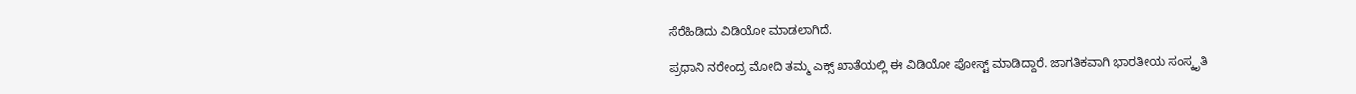ಸೆರೆಹಿಡಿದು ವಿಡಿಯೋ ಮಾಡಲಾಗಿದೆ.

ಪ್ರಧಾನಿ ನರೇಂದ್ರ ಮೋದಿ ತಮ್ಮ ಎಕ್ಸ್ ಖಾತೆಯಲ್ಲಿ ಈ ವಿಡಿಯೋ ಪೋಸ್ಟ್ ಮಾಡಿದ್ದಾರೆ. ಜಾಗತಿಕವಾಗಿ ಭಾರತೀಯ ಸಂಸ್ಕೃತಿ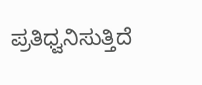ಪ್ರತಿಧ್ವನಿಸುತ್ತಿದೆ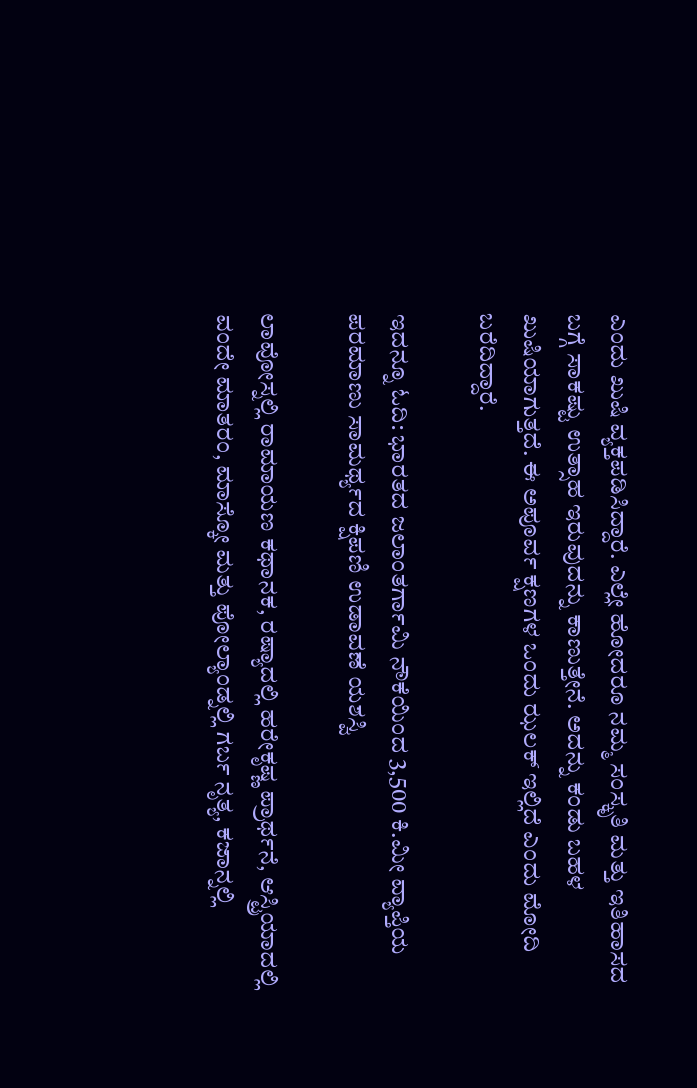ಎಂದು ಖುಷಿ ವ್ಯಕ್ತಪಡಿಸಿದ್ದಾರೆ. ಎಲ್ಲೇ ಹೋದರೂ ನಮ್ಮ ಸಂಸ್ಕೃತಿ ಮತ್ತು ಇತಿಹಾಸದ ಬಗ್ಗೆ ಸಾಕಷ್ಟು ಉತ್ಸಾಹ ಇರುವುದನ್ನು ಕಾಣುತ್ತೇನೆ. ಅದನ್ನು ಕಂಡು ಬಹಳ ಖುಷಿಯಾಗುತ್ತದೆ. ಈ ಅಪೂರ್ವ ಕ್ಷಣಗಳ ಒಂದು ಝಲಕ್ ಇಲ್ಲಿದೆ ಎಂದು ಮೋದಿ ಬರೆದಿದ್ದಾರೆ.

ಇದನ್ನೂ ಓದಿ: ಭಾರತದ ಜಲಾಂತರ್ಗಾಮಿ ನೌಕೆಯಿಂದ 3,500 ಕಿ.ಮೀ ವ್ಯಾಪ್ತಿಯ ಪರಮಾಣು ಸಾಮರ್ಥ್ಯದ ಕ್ಷಿಪಣಿ ಉಡಾವಣೆ ಯಶಸ್ವಿ

ಲಾವೋಸ್ನಲ್ಲಿ ರಾಮಾಯಣ ಕಥಾನಕ, ರಷ್ಯಾದಲ್ಲಿ ಹರೇಕೃಷ್ಣ ಪ್ರಾರ್ಥನೆ, ಆಸ್ಟ್ರಿಯಾದಲ್ಲಿ ವಂದೇ ಮಾತರಂ, ಮಾಸ್ಕೋ ಮತ್ತು ಪೋಲ್ಯಾಂಡ್ನಲ್ಲಿ ಗರ್ಬ ನೃತ್ಯ, ಕಜಾನ್ನಲ್ಲಿ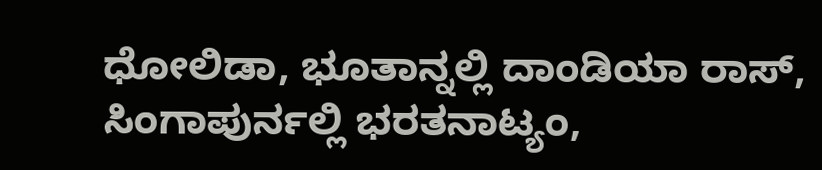ಧೋಲಿಡಾ, ಭೂತಾನ್ನಲ್ಲಿ ದಾಂಡಿಯಾ ರಾಸ್, ಸಿಂಗಾಪುರ್ನಲ್ಲಿ ಭರತನಾಟ್ಯಂ,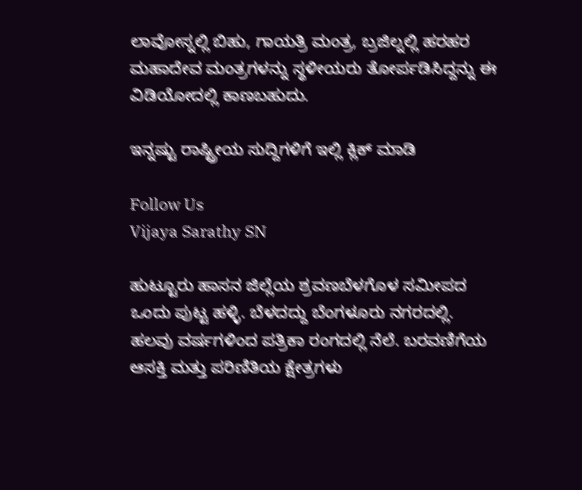ಲಾವೋಸ್ನಲ್ಲಿ ಬಿಹು, ಗಾಯತ್ರಿ ಮಂತ್ರ, ಬ್ರಜಿಲ್ನಲ್ಲಿ ಹರಹರ ಮಹಾದೇವ ಮಂತ್ರಗಳನ್ನು ಸ್ಥಳೀಯರು ತೋರ್ಪಡಿಸಿದ್ದನ್ನು ಈ ವಿಡಿಯೋದಲ್ಲಿ ಕಾಣಬಹುದು.

ಇನ್ನಷ್ಟು ರಾಷ್ಟ್ರೀಯ ಸುದ್ದಿಗಳಿಗೆ ಇಲ್ಲಿ ಕ್ಲಿಕ್ ಮಾಡಿ

Follow Us
Vijaya Sarathy SN

ಹುಟ್ಟೂರು ಹಾಸನ ಜಿಲ್ಲೆಯ ಶ್ರವಣಬೆಳಗೊಳ ಸಮೀಪದ ಒಂದು ಪುಟ್ಟ ಹಳ್ಳಿ. ಬೆಳದದ್ದು ಬೆಂಗಳೂರು ನಗರದಲ್ಲಿ. ಹಲವು ವರ್ಷಗಳಿಂದ ಪತ್ರಿಕಾ ರಂಗದಲ್ಲಿ ನೆಲೆ. ಬರವಣಿಗೆಯ ಆಸಕ್ತಿ ಮತ್ತು ಪರಿಣಿತಿಯ ಕ್ಷೇತ್ರಗಳು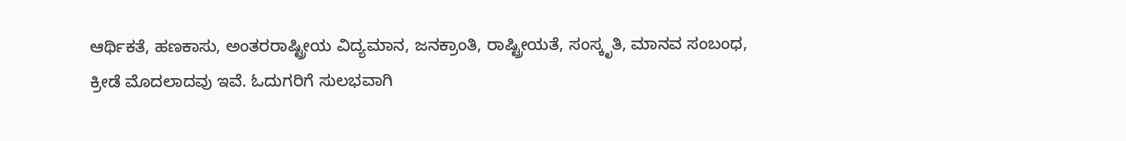ಆರ್ಥಿಕತೆ, ಹಣಕಾಸು, ಅಂತರರಾಷ್ಟ್ರೀಯ ವಿದ್ಯಮಾನ, ಜನಕ್ರಾಂತಿ, ರಾಷ್ಟ್ರೀಯತೆ, ಸಂಸ್ಕೃತಿ, ಮಾನವ ಸಂಬಂಧ, ಕ್ರೀಡೆ ಮೊದಲಾದವು ಇವೆ. ಓದುಗರಿಗೆ ಸುಲಭವಾಗಿ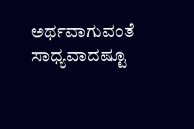ಅರ್ಥವಾಗುವಂತೆ ಸಾಧ್ಯವಾದಷ್ಟೂ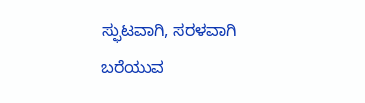ಸ್ಫುಟವಾಗಿ, ಸರಳವಾಗಿ ಬರೆಯುವ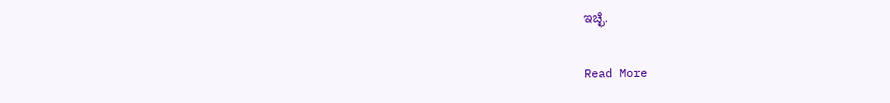ಇಚ್ಛೆ.

Read More